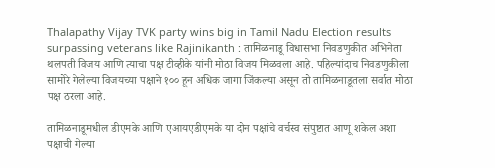Thalapathy Vijay TVK party wins big in Tamil Nadu Election results surpassing veterans like Rajinikanth : तामिळनाडू विधासभा निवडणुकीत अभिनेता थलपती विजय आणि त्याचा पक्ष टीव्हीके यांनी मोठा विजय मिळवला आहे. पहिल्यांदाच निवडणुकीला सामोरे गेलेल्या विजयच्या पक्षाने १०० हून अधिक जागा जिंकल्या असून तो तामिळनाडूतला सर्वात मोठा पक्ष ठरला आहे.

तामिळनाडूमधील डीएमके आणि एआयएडीएमके या दोन पक्षांचे वर्चस्व संपुष्टात आणू शकेल अशा पक्षाची गेल्या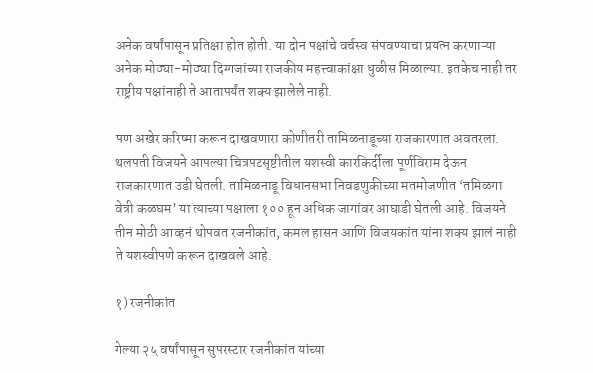अनेक वर्षांपासून प्रतिक्षा होत होती. या दोन पक्षांचे वर्चस्व संपवण्याचा प्रयत्न करणाऱ्या अनेक मोठ्या-मोठ्या दिग्गजांच्या राजकीय महत्त्वाकांक्षा धुळीस मिळाल्या. इतकेच नाही तर राष्ट्रीय पक्षांनाही ते आतापर्यंत शक्य झालेले नाही.

पण अखेर करिष्मा करून दाखवणारा कोणीतरी तामिळनाडूच्या राजकारणात अवतरला. थलपती विजयने आपल्या चित्रपटसृष्टीतील यशस्वी कारकिर्दीला पूर्णविराम देऊन राजकारणात उडी घेतली. तामिळनाडू विधानसभा निवडणुकीच्या मतमोजणीत ‘तमिळगा वेत्री कळघम’ या त्याच्या पक्षाला १०० हून अधिक जागांवर आघाडी घेतली आहे. विजयने तीन मोठी आव्हनं थोपवत रजनीकांत, कमल हासन आणि विजयकांत यांना शक्य झालं नाही ते यशस्वीपणे करून दाखवले आहे.

१) रजनीकांत

गेल्या २५ वर्षांपासून सुपरस्टार रजनीकांत यांच्या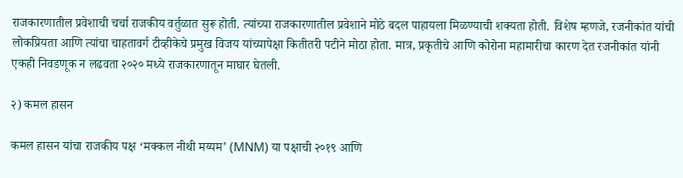राजकारणातील प्रवेशाची चर्चा राजकीय वर्तुळात सुरू होती. त्यांच्या राजकारणातील प्रवेशाने मोठे बदल पाहायला मिळण्याची शक्यता होती. विशेष म्हणजे, रजनीकांत यांची लोकप्रियता आणि त्यांचा चाहतावर्ग टीव्हीकेचे प्रमुख विजय यांच्यापेक्षा कितीतरी पटीने मोठा होता. मात्र, प्रकृतीचे आणि कोरोना महामारीचा कारण देत रजनीकांत यांनी एकही निवडणूक न लढवता २०२० मध्ये राजकारणातून माघार घेतली.

२) कमल हासन

कमल हासन यांचा राजकीय पक्ष ‘मक्कल नीथी मय्यम’ (MNM) या पक्षाची २०१९ आणि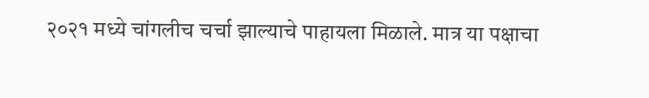२०२१ मध्ये चांगलीच चर्चा झाल्याचे पाहायला मिळाले. मात्र या पक्षाचा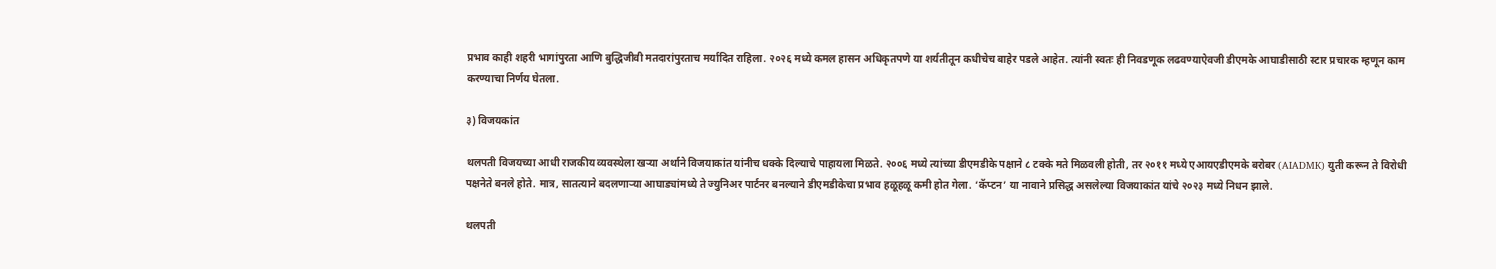प्रभाव काही शहरी भागांपुरता आणि बुद्धिजीवी मतदारांपुरताच मर्यादित राहिला. २०२६ मध्ये कमल हासन अधिकृतपणे या शर्यतीतून कधीचेच बाहेर पडले आहेत. त्यांनी स्वतः ही निवडणूक लढवण्याऐवजी डीएमके आघाडीसाठी स्टार प्रचारक म्हणून काम करण्याचा निर्णय घेतला.

३) विजयकांत

थलपती विजयच्या आधी राजकीय व्यवस्थेला खऱ्या अर्थाने विजयाकांत यांनीच धक्के दिल्याचे पाहायला मिळते. २००६ मध्ये त्यांच्या डीएमडीके पक्षाने ८ टक्के मते मिळवली होती, तर २०११ मध्ये एआयएडीएमके बरोबर (AIADMK) युती करून ते विरोधी पक्षनेते बनले होते. मात्र, सातत्याने बदलणाऱ्या आघाड्यांमध्ये ते ज्युनिअर पार्टनर बनल्याने डीएमडीकेचा प्रभाव हळूहळू कमी होत गेला. ‘कॅप्टन’ या नावाने प्रसिद्ध असलेल्या विजयाकांत यांचे २०२३ मध्ये निधन झाले.

थलपती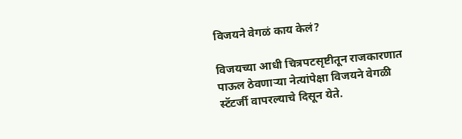विजयने वेगळं काय केलं?

विजयच्या आधी चित्रपटसृष्टीतून राजकारणात पाऊल ठेवणाऱ्या नेत्यांपेक्षा विजयने वेगळी स्टॅटर्जी वापरल्याचे दिसून येते.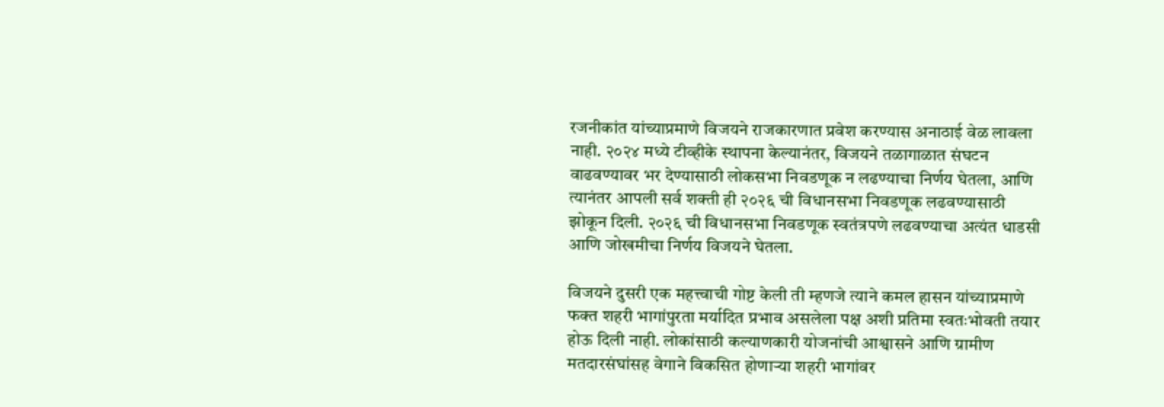रजनीकांत यांच्याप्रमाणे विजयने राजकारणात प्रवेश करण्यास अनाठाई वेळ लावला नाही. २०२४ मध्ये टीव्हीके स्थापना केल्यानंतर, विजयने तळागाळात संघटन वाढवण्यावर भर देण्यासाठी लोकसभा निवडणूक न लढण्याचा निर्णय घेतला, आणि त्यानंतर आपली सर्व शक्ती ही २०२६ ची विधानसभा निवडणूक लढवण्यासाठी झोकून दिली. २०२६ ची विधानसभा निवडणूक स्वतंत्रपणे लढवण्याचा अत्यंत धाडसी आणि जोखमीचा निर्णय विजयने घेतला.

विजयने दुसरी एक महत्त्वाची गोष्ट केली ती म्हणजे त्याने कमल हासन यांच्याप्रमाणे फक्त शहरी भागांपुरता मर्यादित प्रभाव असलेला पक्ष अशी प्रतिमा स्वतःभोवती तयार होऊ दिली नाही. लोकांसाठी कल्याणकारी योजनांची आश्वासने आणि ग्रामीण मतदारसंघांसह वेगाने विकसित होणाऱ्या शहरी भागांवर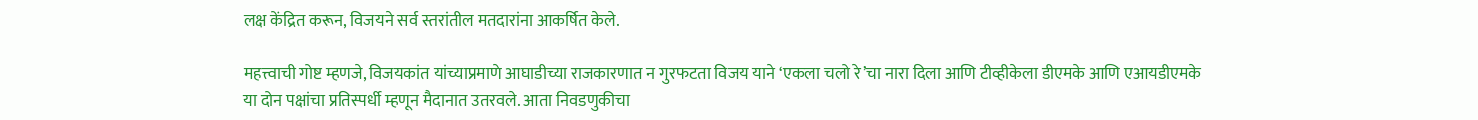लक्ष केंद्रित करून, विजयने सर्व स्तरांतील मतदारांना आकर्षित केले.

महत्त्वाची गोष्ट म्हणजे, विजयकांत यांच्याप्रमाणे आघाडीच्या राजकारणात न गुरफटता विजय याने ‘एकला चलो रे’चा नारा दिला आणि टीव्हीकेला डीएमके आणि एआयडीएमके या दोन पक्षांचा प्रतिस्पर्धी म्हणून मैदानात उतरवले. आता निवडणुकीचा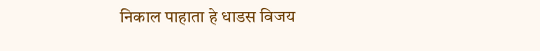निकाल पाहाता हे धाडस विजय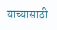याच्यासाठी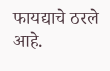फायद्याचे ठरले आहे.